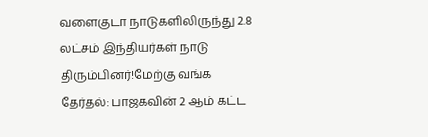வளைகுடா நாடுகளிலிருந்து 2.8 லட்சம் இந்தியர்கள் நாடு திரும்பினர்!மேற்கு வங்க தேர்தல்: பாஜகவின் 2 ஆம் கட்ட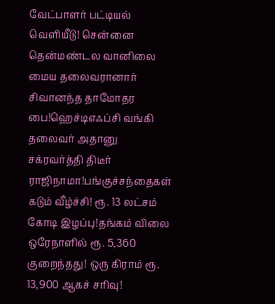வேட்பாளர் பட்டியல் வெளியீடு! சென்னை தென்மண்டல வானிலை மைய தலைவரானார் சிவானந்த தாமோதர பை!ஹெச்டிஎஃப்சி வங்கி தலைவர் அதானு சக்ரவர்த்தி திடீர் ராஜிநாமா!பங்குச்சந்தைகள் கடும் வீழ்ச்சி! ரூ. 13 லட்சம் கோடி இழப்பு!தங்கம் விலை ஒரேநாளில் ரூ. 5,360 குறைந்தது! ஒரு கிராம் ரூ. 13,900 ஆகச் சரிவு!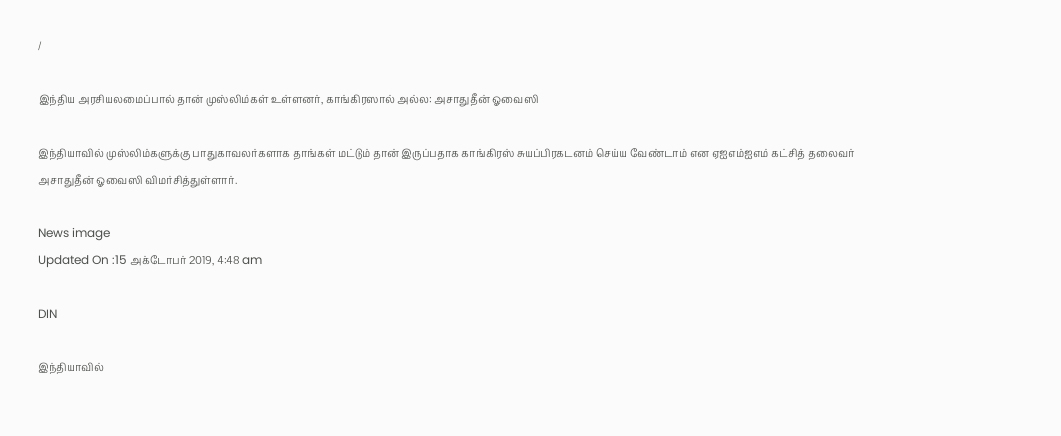/

இந்திய அரசியலமைப்பால் தான் முஸ்லிம்கள் உள்ளனர், காங்கிரஸால் அல்ல: அசாதுதீன் ஓவைஸி

இந்தியாவில் முஸ்லிம்களுக்கு பாதுகாவலர்களாக தாங்கள் மட்டும் தான் இருப்பதாக காங்கிரஸ் சுயப்பிரகடனம் செய்ய வேண்டாம் என ஏஐஎம்ஐஎம் கட்சித் தலைவர் அசாதுதீன் ஓவைஸி விமர்சித்துள்ளார்.

News image
Updated On :15 அக்டோபர் 2019, 4:48 am

DIN

இந்தியாவில்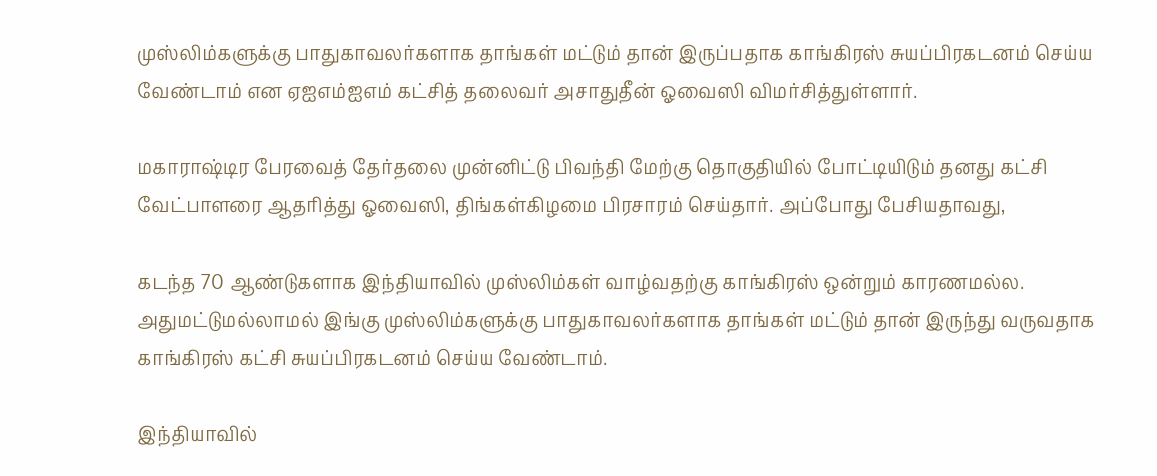முஸ்லிம்களுக்கு பாதுகாவலர்களாக தாங்கள் மட்டும் தான் இருப்பதாக காங்கிரஸ் சுயப்பிரகடனம் செய்ய வேண்டாம் என ஏஐஎம்ஐஎம் கட்சித் தலைவர் அசாதுதீன் ஓவைஸி விமர்சித்துள்ளார்.

மகாராஷ்டிர பேரவைத் தேர்தலை முன்னிட்டு பிவந்தி மேற்கு தொகுதியில் போட்டியிடும் தனது கட்சி வேட்பாளரை ஆதரித்து ஓவைஸி, திங்கள்கிழமை பிரசாரம் செய்தார். அப்போது பேசியதாவது,

கடந்த 70 ஆண்டுகளாக இந்தியாவில் முஸ்லிம்கள் வாழ்வதற்கு காங்கிரஸ் ஒன்றும் காரணமல்ல. அதுமட்டுமல்லாமல் இங்கு முஸ்லிம்களுக்கு பாதுகாவலர்களாக தாங்கள் மட்டும் தான் இருந்து வருவதாக காங்கிரஸ் கட்சி சுயப்பிரகடனம் செய்ய வேண்டாம்.

இந்தியாவில்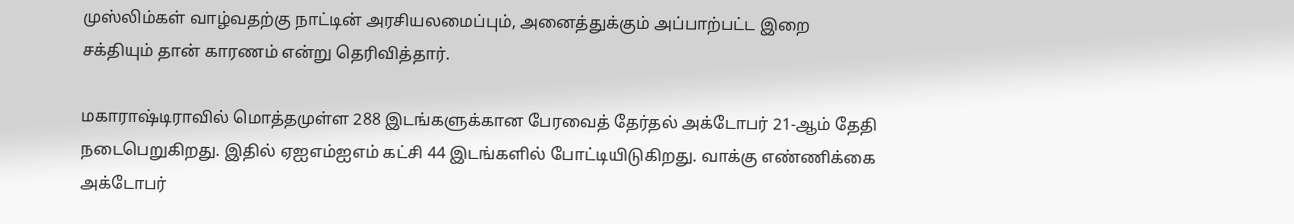முஸ்லிம்கள் வாழ்வதற்கு நாட்டின் அரசியலமைப்பும், அனைத்துக்கும் அப்பாற்பட்ட இறை சக்தியும் தான் காரணம் என்று தெரிவித்தார்.

மகாராஷ்டிராவில் மொத்தமுள்ள 288 இடங்களுக்கான பேரவைத் தேர்தல் அக்டோபர் 21-ஆம் தேதி நடைபெறுகிறது. இதில் ஏஐஎம்ஐஎம் கட்சி 44 இடங்களில் போட்டியிடுகிறது. வாக்கு எண்ணிக்கை அக்டோபர்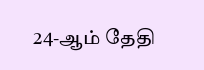24-ஆம் தேதி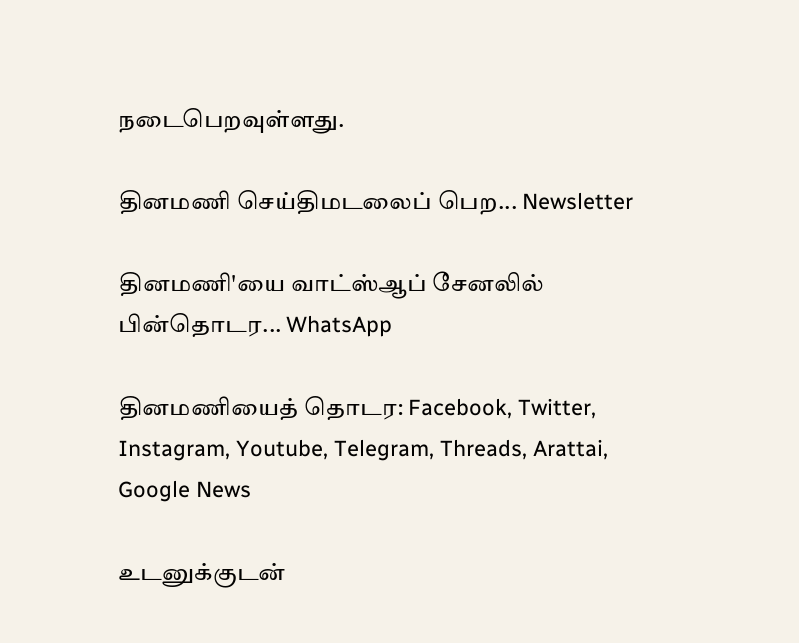நடைபெறவுள்ளது.

தினமணி செய்திமடலைப் பெற... Newsletter

தினமணி'யை வாட்ஸ்ஆப் சேனலில் பின்தொடர... WhatsApp

தினமணியைத் தொடர: Facebook, Twitter, Instagram, Youtube, Telegram, Threads, Arattai, Google News

உடனுக்குடன்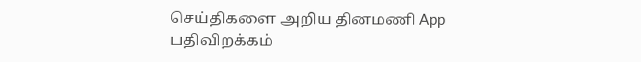செய்திகளை அறிய தினமணி App பதிவிறக்கம்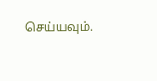செய்யவும்.